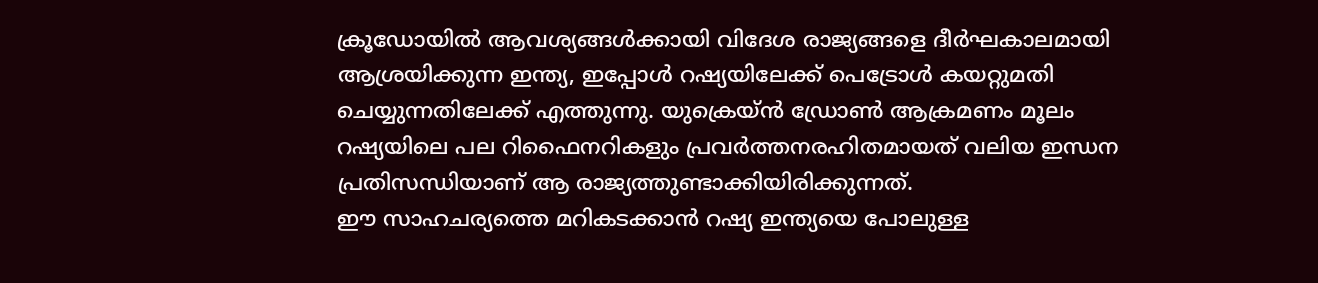ക്രൂഡോയിൽ ആവശ്യങ്ങൾക്കായി വിദേശ രാജ്യങ്ങളെ ദീർഘകാലമായി ആശ്രയിക്കുന്ന ഇന്ത്യ, ഇപ്പോൾ റഷ്യയിലേക്ക് പെട്രോൾ കയറ്റുമതി ചെയ്യുന്നതിലേക്ക് എത്തുന്നു. യുക്രെയ്ൻ ഡ്രോൺ ആക്രമണം മൂലം റഷ്യയിലെ പല റിഫൈനറികളും പ്രവർത്തനരഹിതമായത് വലിയ ഇന്ധന പ്രതിസന്ധിയാണ് ആ രാജ്യത്തുണ്ടാക്കിയിരിക്കുന്നത്.
ഈ സാഹചര്യത്തെ മറികടക്കാൻ റഷ്യ ഇന്ത്യയെ പോലുള്ള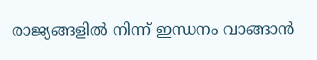രാജ്യങ്ങളിൽ നിന്ന് ഇന്ധനം വാങ്ങാൻ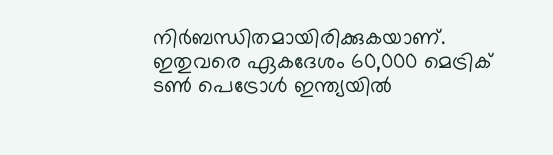നിർബന്ധിതമായിരിക്കുകയാണ്. ഇതുവരെ ഏകദേശം 60,000 മെട്രിക് ടൺ പെട്രോൾ ഇന്ത്യയിൽ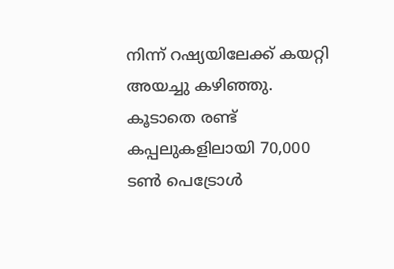നിന്ന് റഷ്യയിലേക്ക് കയറ്റി അയച്ചു കഴിഞ്ഞു.
കൂടാതെ രണ്ട് കപ്പലുകളിലായി 70,000 ടൺ പെട്രോൾ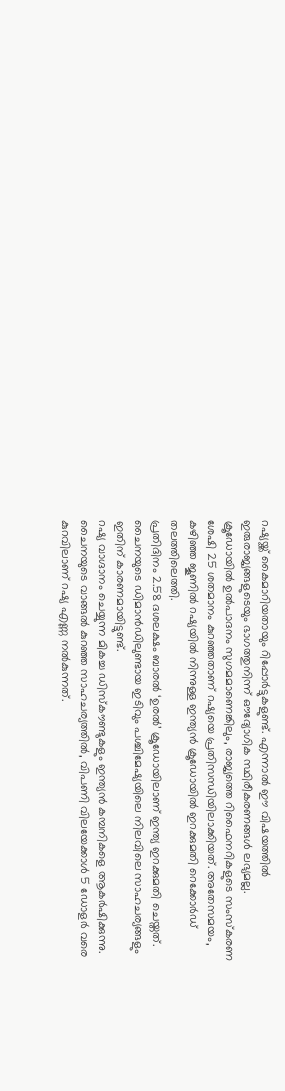റഷ്യയ്ക്ക് കൈമാറിയതായും റിപ്പോർട്ടുകളുണ്ട്. എന്നാൽ ഈ വിഷയത്തിൽ ഇരുരാജ്യങ്ങളുടെയും ഭാഗത്തുനിന്ന് ഔദ്യോഗിക സ്ഥിരീകരണങ്ങൾ ലഭ്യമല്ല.
ക്രൂഡോയിൽ ഉൽപാദനം സുഗമമാണെങ്കിലും, രാജ്യത്തെ റിഫൈനറികളുടെ സംസ്കരണ ശേഷി 25 ശതമാനം കുറഞ്ഞതാണ് റഷ്യയെ പ്രതിസന്ധിയിലാക്കിയത്. അതേസമയം, കഴിഞ്ഞ ജൂണിൽ റഷ്യയിൽ നിന്നുള്ള ഇന്ത്യൻ ക്രൂഡോയിൽ ഇറക്കുമതി റെക്കോർഡ് തലത്തിലെത്തി.
പ്രതിദിനം 2.58 ദശലക്ഷം ബാരൽ ‘ഉരൽ’ ക്രൂഡോയിലാണ് ഇന്ത്യ ഇറക്കുമതി ചെയ്തത്. ചൈനയുടെ ഡിമാൻഡിലുണ്ടായ ഇടിവും പശ്ചിമേഷ്യയിലെ നിലവിലെ സാഹചര്യങ്ങളും ഇതിന് കാരണമായിട്ടുണ്ട്.
റഷ്യ വാഗ്ദാനം ചെയ്യുന്ന മികച്ച ഡിസ്കൗണ്ടുകളും ഇന്ത്യൻ കമ്പനികളെ ആകർഷിക്കുന്നു. ചൈനയുടെ വാങ്ങൽ കുറഞ്ഞ സാഹചര്യത്തിൽ, വിപണി വിലയേക്കാൾ 5 ഡോളർ വരെ കുറവിലാണ് റഷ്യ എണ്ണ നൽകുന്നത്.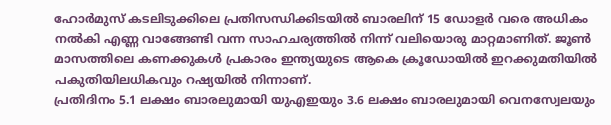ഹോർമുസ് കടലിടുക്കിലെ പ്രതിസന്ധിക്കിടയിൽ ബാരലിന് 15 ഡോളർ വരെ അധികം നൽകി എണ്ണ വാങ്ങേണ്ടി വന്ന സാഹചര്യത്തിൽ നിന്ന് വലിയൊരു മാറ്റമാണിത്. ജൂൺ മാസത്തിലെ കണക്കുകൾ പ്രകാരം ഇന്ത്യയുടെ ആകെ ക്രൂഡോയിൽ ഇറക്കുമതിയിൽ പകുതിയിലധികവും റഷ്യയിൽ നിന്നാണ്.
പ്രതിദിനം 5.1 ലക്ഷം ബാരലുമായി യുഎഇയും 3.6 ലക്ഷം ബാരലുമായി വെനസ്വേലയും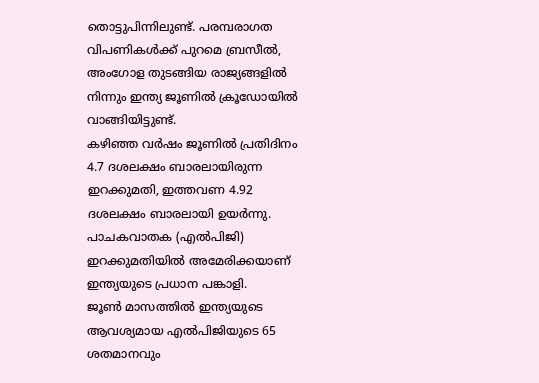തൊട്ടുപിന്നിലുണ്ട്. പരമ്പരാഗത വിപണികൾക്ക് പുറമെ ബ്രസീൽ, അംഗോള തുടങ്ങിയ രാജ്യങ്ങളിൽ നിന്നും ഇന്ത്യ ജൂണിൽ ക്രൂഡോയിൽ വാങ്ങിയിട്ടുണ്ട്.
കഴിഞ്ഞ വർഷം ജൂണിൽ പ്രതിദിനം 4.7 ദശലക്ഷം ബാരലായിരുന്ന ഇറക്കുമതി, ഇത്തവണ 4.92 ദശലക്ഷം ബാരലായി ഉയർന്നു. പാചകവാതക (എൽപിജി) ഇറക്കുമതിയിൽ അമേരിക്കയാണ് ഇന്ത്യയുടെ പ്രധാന പങ്കാളി.
ജൂൺ മാസത്തിൽ ഇന്ത്യയുടെ ആവശ്യമായ എൽപിജിയുടെ 65 ശതമാനവും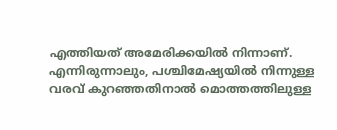എത്തിയത് അമേരിക്കയിൽ നിന്നാണ്. എന്നിരുന്നാലും, പശ്ചിമേഷ്യയിൽ നിന്നുള്ള വരവ് കുറഞ്ഞതിനാൽ മൊത്തത്തിലുള്ള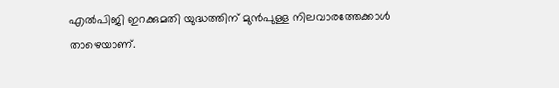എൽപിജി ഇറക്കുമതി യുദ്ധത്തിന് മുൻപുള്ള നിലവാരത്തേക്കാൾ താഴെയാണ്.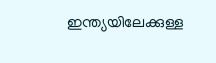ഇന്ത്യയിലേക്കുള്ള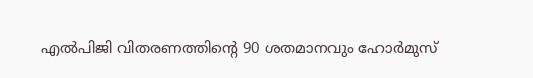എൽപിജി വിതരണത്തിന്റെ 90 ശതമാനവും ഹോർമുസ്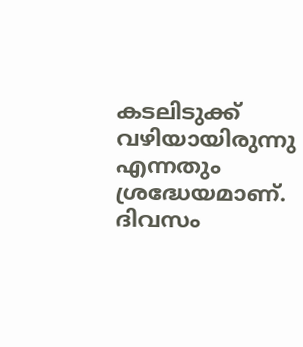കടലിടുക്ക് വഴിയായിരുന്നു എന്നതും ശ്രദ്ധേയമാണ്.
ദിവസം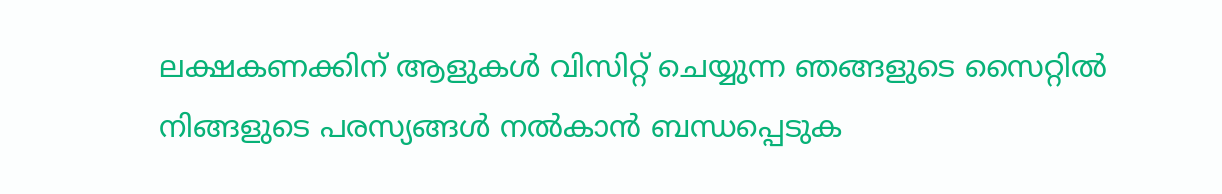ലക്ഷകണക്കിന് ആളുകൾ വിസിറ്റ് ചെയ്യുന്ന ഞങ്ങളുടെ സൈറ്റിൽ നിങ്ങളുടെ പരസ്യങ്ങൾ നൽകാൻ ബന്ധപ്പെടുക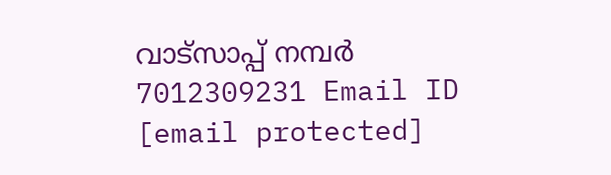വാട്സാപ്പ് നമ്പർ 7012309231 Email ID [email protected]